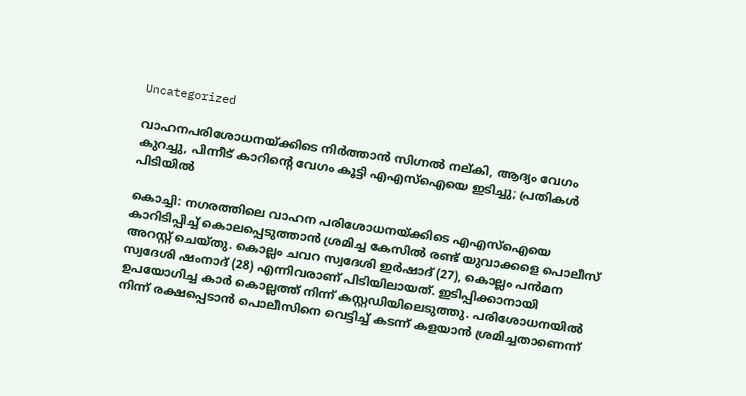Uncategorized

വാഹനപരിശോധനയ്ക്കിടെ നിർത്താൻ സിഗ്നൽ നല്കി, ആദ്യം വേഗം കുറച്ചു, പിന്നീട് കാറിന്‍റെ വേഗം കൂട്ടി എഎസ്ഐയെ ഇടിച്ചു; പ്രതികൾ പിടിയിൽ

കൊച്ചി: നഗരത്തിലെ വാഹന പരിശോധനയ്ക്കിടെ എഎസ്ഐയെ കാറിടിപ്പിച്ച് കൊലപ്പെടുത്താൻ ശ്രമിച്ച കേസിൽ രണ്ട് യുവാക്കളെ പൊലീസ് അറസ്റ്റ് ചെയ്തു. കൊല്ലം ചവറ സ്വദേശി ഇർഷാദ് (27), കൊല്ലം പൻമന സ്വദേശി ഷംനാദ് (28) എന്നിവരാണ് പിടിയിലായത്. ഇടിപ്പിക്കാനായി ഉപയോഗിച്ച കാർ കൊല്ലത്ത് നിന്ന് കസ്റ്റഡിയിലെടുത്തു. പരിശോധനയിൽ നിന്ന് രക്ഷപ്പെടാൻ പൊലീസിനെ വെട്ടിച്ച് കടന്ന് കളയാൻ ശ്രമിച്ചതാണെന്ന്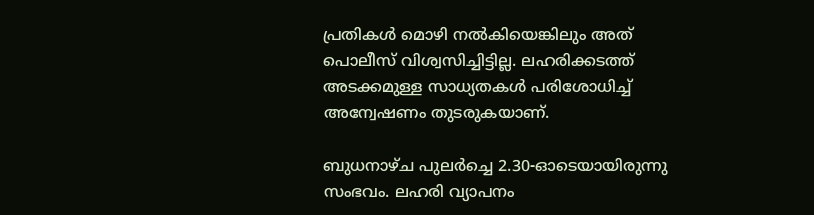പ്രതികൾ മൊഴി നൽകിയെങ്കിലും അത് പൊലീസ് വിശ്വസിച്ചിട്ടില്ല. ലഹരിക്കടത്ത് അടക്കമുള്ള സാധ്യതകൾ പരിശോധിച്ച് അന്വേഷണം തുടരുകയാണ്.

ബുധനാഴ്ച പുലർച്ചെ 2.30-ഓടെയായിരുന്നു സംഭവം. ലഹരി വ്യാപനം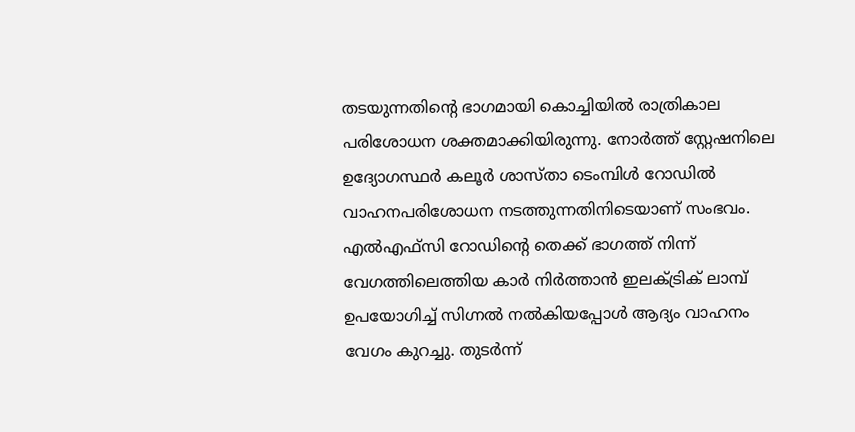തടയുന്നതിന്‍റെ ഭാഗമായി കൊച്ചിയിൽ രാത്രികാല പരിശോധന ശക്തമാക്കിയിരുന്നു. നോർത്ത് സ്റ്റേഷനിലെ ഉദ്യോഗസ്ഥർ കലൂർ ശാസ്താ ടെംമ്പിൾ റോഡിൽ വാഹനപരിശോധന നടത്തുന്നതിനിടെയാണ് സംഭവം. എൽഎഫ്‌സി റോഡിന്‍റെ തെക്ക് ഭാഗത്ത് നിന്ന് വേഗത്തിലെത്തിയ കാർ നിർത്താൻ ഇലക്ട്രിക് ലാമ്പ് ഉപയോഗിച്ച് സിഗ്നൽ നൽകിയപ്പോൾ ആദ്യം വാഹനം വേഗം കുറച്ചു. തുടർന്ന്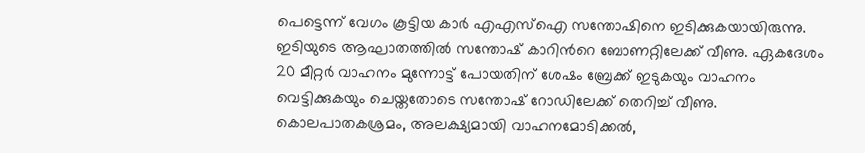പെട്ടെന്ന് വേഗം കൂട്ടിയ കാർ എഎസ്ഐ സന്തോഷിനെ ഇടിക്കുകയായിരുന്നു. ഇടിയുടെ ആഘാതത്തിൽ സന്തോഷ് കാറിന്‍റെ ബോണറ്റിലേക്ക് വീണു. ഏകദേശം 20 മീറ്റർ വാഹനം മുന്നോട്ട് പോയതിന് ശേഷം ബ്രേക്ക് ഇടുകയും വാഹനം വെട്ടിക്കുകയും ചെയ്തതോടെ സന്തോഷ് റോഡിലേക്ക് തെറിച്ച് വീണു. കൊലപാതകശ്രമം, അലക്ഷ്യമായി വാഹനമോടിക്കൽ,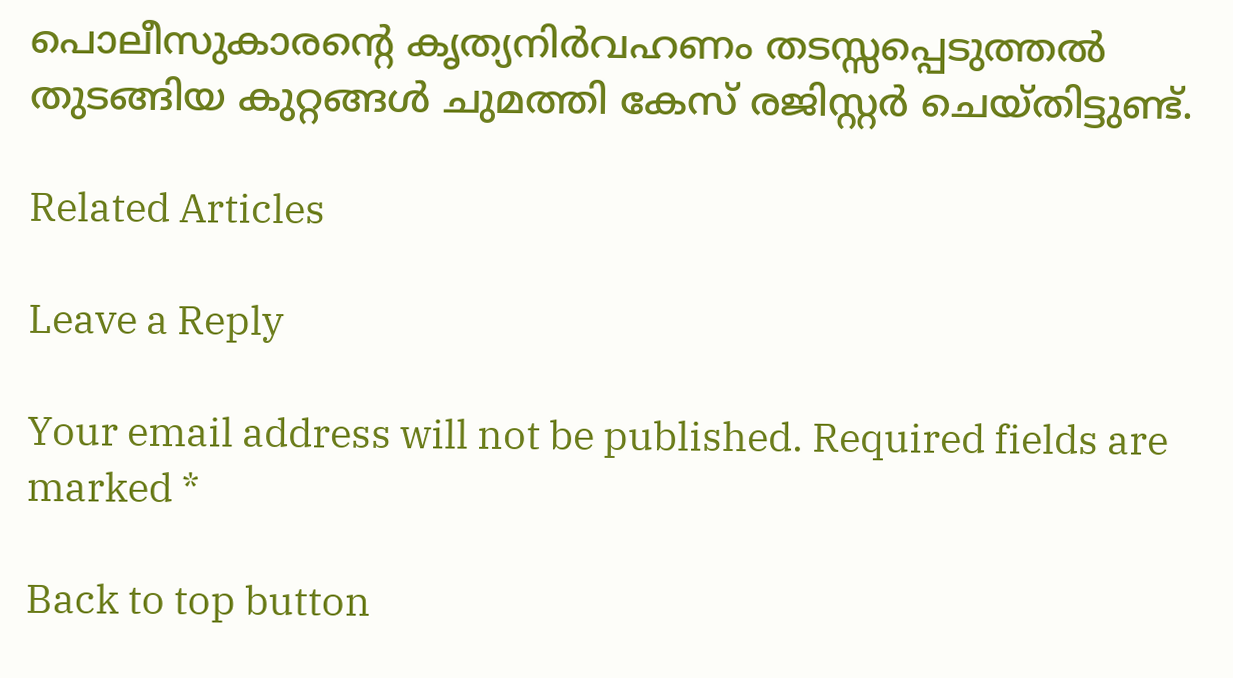പൊലീസുകാരന്‍റെ കൃത്യനിർവഹണം തടസ്സപ്പെടുത്തൽ തുടങ്ങിയ കുറ്റങ്ങൾ ചുമത്തി കേസ് രജിസ്റ്റർ ചെയ്തിട്ടുണ്ട്.

Related Articles

Leave a Reply

Your email address will not be published. Required fields are marked *

Back to top button